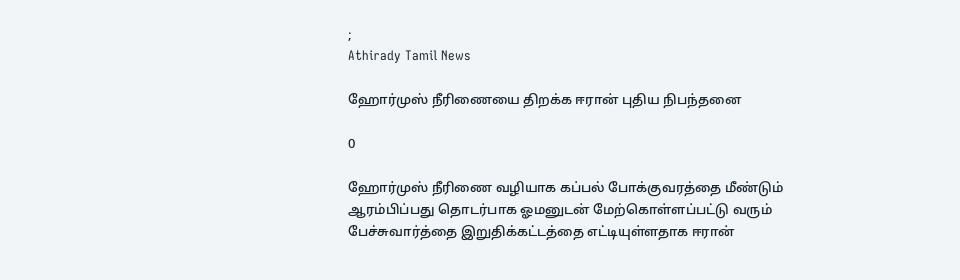;
Athirady Tamil News

ஹோர்முஸ் நீரிணையை திறக்க ஈரான் புதிய நிபந்தனை

0

ஹோர்முஸ் நீரிணை வழியாக கப்பல் போக்குவரத்தை மீண்டும் ஆரம்பிப்பது தொடர்பாக ஓமனுடன் மேற்கொள்ளப்பட்டு வரும் பேச்சுவார்த்தை இறுதிக்கட்டத்தை எட்டியுள்ளதாக ஈரான்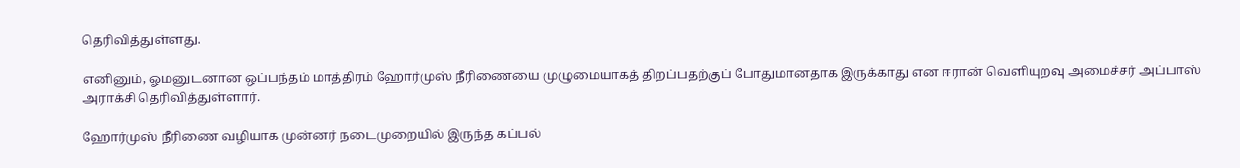தெரிவித்துள்ளது.

எனினும், ஓமனுடனான ஒப்பந்தம் மாத்திரம் ஹோர்முஸ் நீரிணையை முழுமையாகத் திறப்பதற்குப் போதுமானதாக இருக்காது என ஈரான் வெளியுறவு அமைச்சர் அப்பாஸ் அராக்சி தெரிவித்துள்ளார்.

ஹோர்முஸ் நீரிணை வழியாக முன்னர் நடைமுறையில் இருந்த கப்பல்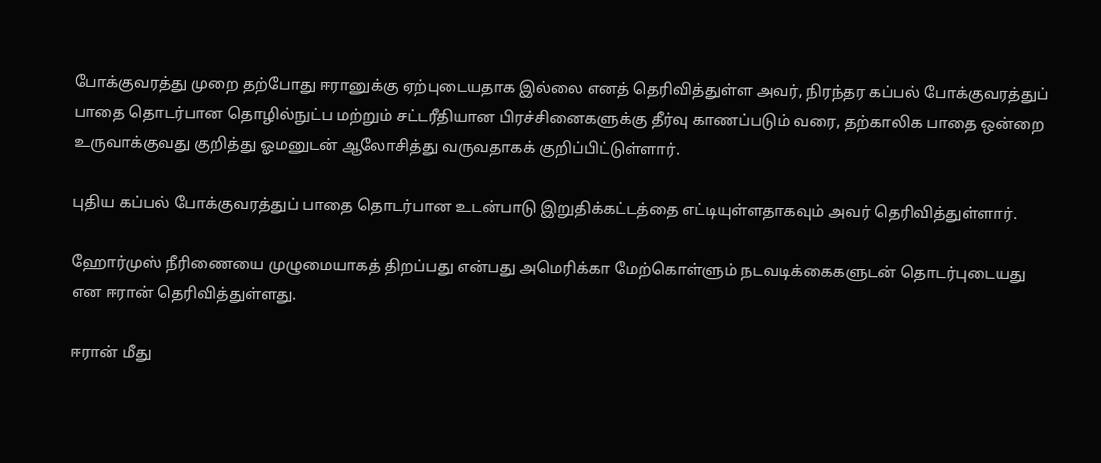போக்குவரத்து முறை தற்போது ஈரானுக்கு ஏற்புடையதாக இல்லை எனத் தெரிவித்துள்ள அவர், நிரந்தர கப்பல் போக்குவரத்துப் பாதை தொடர்பான தொழில்நுட்ப மற்றும் சட்டரீதியான பிரச்சினைகளுக்கு தீர்வு காணப்படும் வரை, தற்காலிக பாதை ஒன்றை உருவாக்குவது குறித்து ஓமனுடன் ஆலோசித்து வருவதாகக் குறிப்பிட்டுள்ளார்.

புதிய கப்பல் போக்குவரத்துப் பாதை தொடர்பான உடன்பாடு இறுதிக்கட்டத்தை எட்டியுள்ளதாகவும் அவர் தெரிவித்துள்ளார்.

ஹோர்முஸ் நீரிணையை முழுமையாகத் திறப்பது என்பது அமெரிக்கா மேற்கொள்ளும் நடவடிக்கைகளுடன் தொடர்புடையது என ஈரான் தெரிவித்துள்ளது.

ஈரான் மீது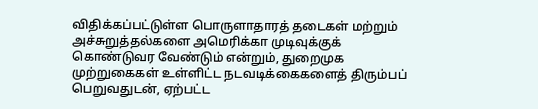விதிக்கப்பட்டுள்ள பொருளாதாரத் தடைகள் மற்றும் அச்சுறுத்தல்களை அமெரிக்கா முடிவுக்குக் கொண்டுவர வேண்டும் என்றும், துறைமுக முற்றுகைகள் உள்ளிட்ட நடவடிக்கைகளைத் திரும்பப் பெறுவதுடன், ஏற்பட்ட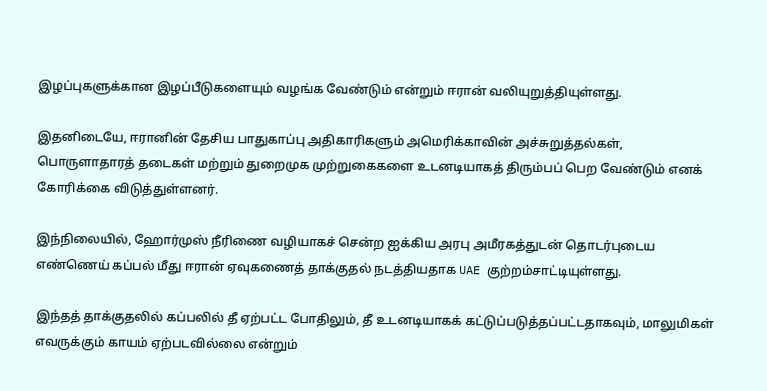இழப்புகளுக்கான இழப்பீடுகளையும் வழங்க வேண்டும் என்றும் ஈரான் வலியுறுத்தியுள்ளது.

இதனிடையே, ஈரானின் தேசிய பாதுகாப்பு அதிகாரிகளும் அமெரிக்காவின் அச்சுறுத்தல்கள், பொருளாதாரத் தடைகள் மற்றும் துறைமுக முற்றுகைகளை உடனடியாகத் திரும்பப் பெற வேண்டும் எனக் கோரிக்கை விடுத்துள்ளனர்.

இந்நிலையில், ஹோர்முஸ் நீரிணை வழியாகச் சென்ற ஐக்கிய அரபு அமீரகத்துடன் தொடர்புடைய எண்ணெய் கப்பல் மீது ஈரான் ஏவுகணைத் தாக்குதல் நடத்தியதாக UAE குற்றம்சாட்டியுள்ளது.

இந்தத் தாக்குதலில் கப்பலில் தீ ஏற்பட்ட போதிலும், தீ உடனடியாகக் கட்டுப்படுத்தப்பட்டதாகவும், மாலுமிகள் எவருக்கும் காயம் ஏற்படவில்லை என்றும்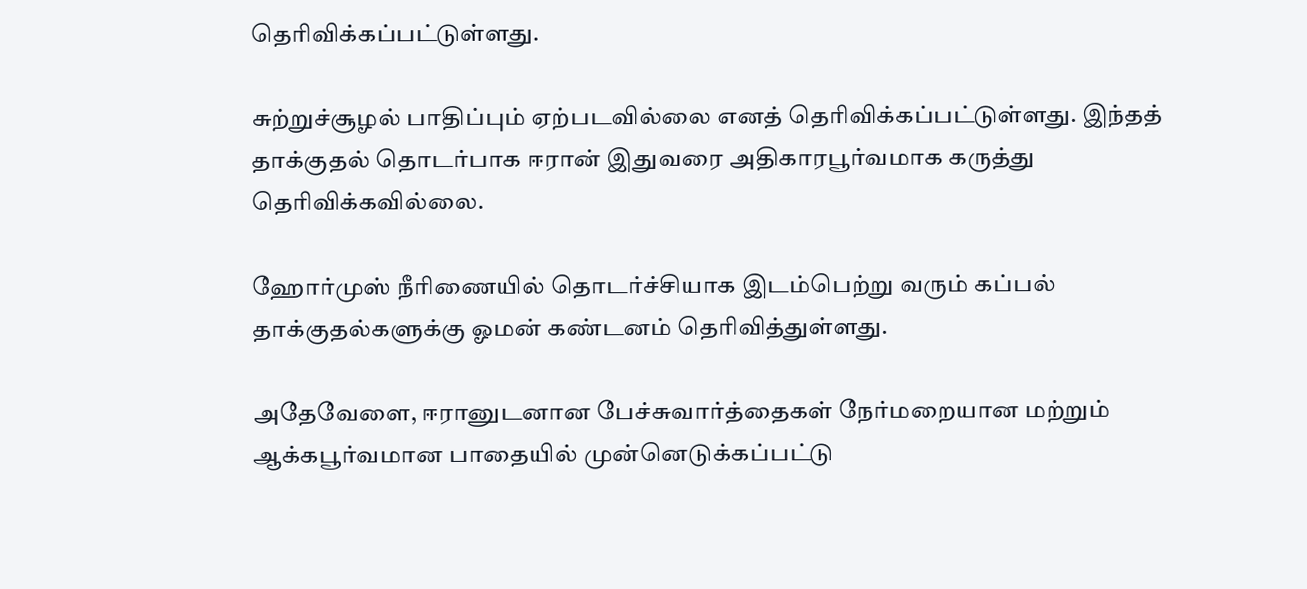தெரிவிக்கப்பட்டுள்ளது.

சுற்றுச்சூழல் பாதிப்பும் ஏற்படவில்லை எனத் தெரிவிக்கப்பட்டுள்ளது. இந்தத் தாக்குதல் தொடர்பாக ஈரான் இதுவரை அதிகாரபூர்வமாக கருத்து தெரிவிக்கவில்லை.

ஹோர்முஸ் நீரிணையில் தொடர்ச்சியாக இடம்பெற்று வரும் கப்பல் தாக்குதல்களுக்கு ஓமன் கண்டனம் தெரிவித்துள்ளது.

அதேவேளை, ஈரானுடனான பேச்சுவார்த்தைகள் நேர்மறையான மற்றும் ஆக்கபூர்வமான பாதையில் முன்னெடுக்கப்பட்டு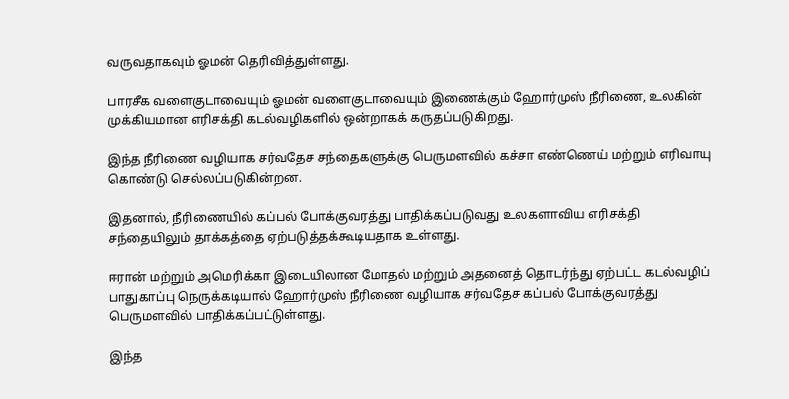வருவதாகவும் ஓமன் தெரிவித்துள்ளது.

பாரசீக வளைகுடாவையும் ஓமன் வளைகுடாவையும் இணைக்கும் ஹோர்முஸ் நீரிணை, உலகின் முக்கியமான எரிசக்தி கடல்வழிகளில் ஒன்றாகக் கருதப்படுகிறது.

இந்த நீரிணை வழியாக சர்வதேச சந்தைகளுக்கு பெருமளவில் கச்சா எண்ணெய் மற்றும் எரிவாயு கொண்டு செல்லப்படுகின்றன.

இதனால், நீரிணையில் கப்பல் போக்குவரத்து பாதிக்கப்படுவது உலகளாவிய எரிசக்தி சந்தையிலும் தாக்கத்தை ஏற்படுத்தக்கூடியதாக உள்ளது.

ஈரான் மற்றும் அமெரிக்கா இடையிலான மோதல் மற்றும் அதனைத் தொடர்ந்து ஏற்பட்ட கடல்வழிப் பாதுகாப்பு நெருக்கடியால் ஹோர்முஸ் நீரிணை வழியாக சர்வதேச கப்பல் போக்குவரத்து பெருமளவில் பாதிக்கப்பட்டுள்ளது.

இந்த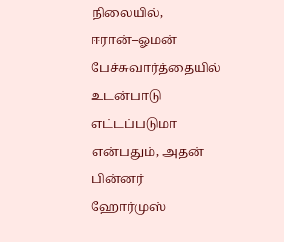நிலையில், ஈரான்–ஓமன் பேச்சுவார்த்தையில் உடன்பாடு எட்டப்படுமா என்பதும், அதன் பின்னர் ஹோர்முஸ்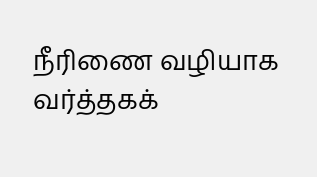நீரிணை வழியாக வர்த்தகக்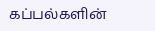கப்பல்களின்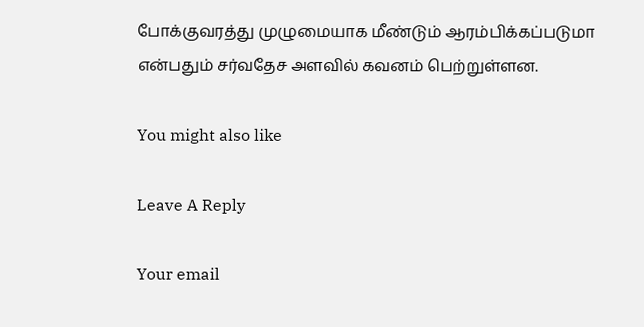போக்குவரத்து முழுமையாக மீண்டும் ஆரம்பிக்கப்படுமா என்பதும் சர்வதேச அளவில் கவனம் பெற்றுள்ளன.

You might also like

Leave A Reply

Your email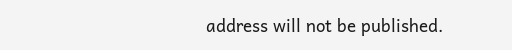address will not be published.